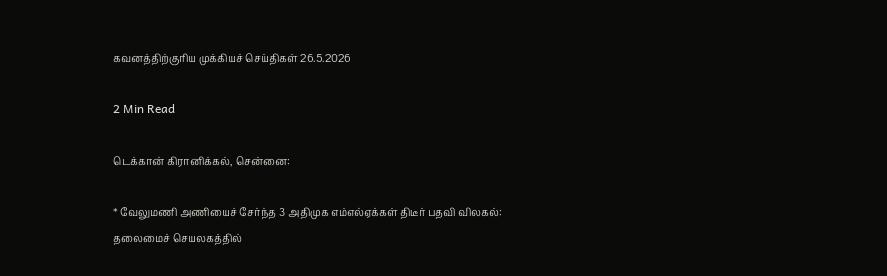கவனத்திற்குரிய முக்கியச் செய்திகள் 26.5.2026

2 Min Read

டெக்கான் கிரானிக்கல், சென்னை:

* வேலுமணி அணியைச் சேர்ந்த 3 அதிமுக எம்எல்ஏக்கள் திடீர் பதவி விலகல்: தலைமைச் செயலகத்தில்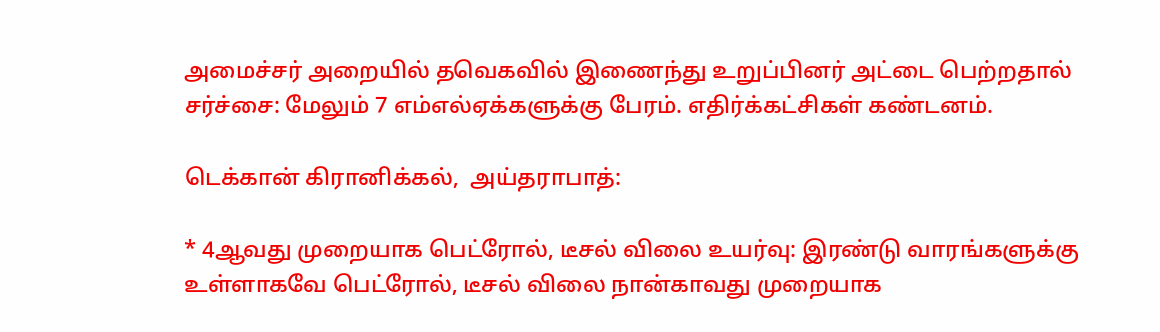அமைச்சர் அறையில் தவெகவில் இணைந்து உறுப்பினர் அட்டை பெற்றதால் சர்ச்சை: மேலும் 7 எம்எல்ஏக்களுக்கு பேரம். எதிர்க்கட்சிகள் கண்டனம்.

டெக்கான் கிரானிக்கல்,  அய்தராபாத்:

* 4ஆவது முறையாக பெட்ரோல், டீசல் விலை உயர்வு: இரண்டு வாரங்களுக்கு உள்ளாகவே பெட்ரோல், டீசல் விலை நான்காவது முறையாக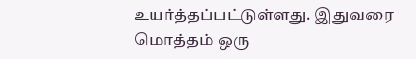உயர்த்தப்பட்டுள்ளது. இதுவரை மொத்தம் ஒரு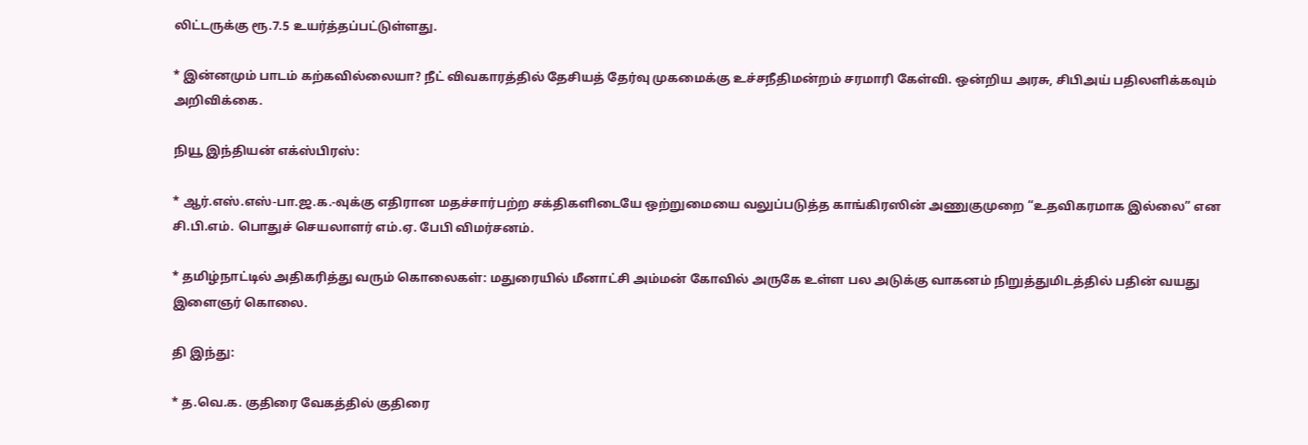லிட்டருக்கு ரூ.7.5 உயர்த்தப்பட்டுள்ளது.

* இன்னமும் பாடம் கற்கவில்லையா? நீட் விவகாரத்தில் தேசியத் தேர்வு முகமைக்கு உச்சநீதிமன்றம் சரமாரி கேள்வி. ஒன்றிய அரசு, சிபிஅய் பதிலளிக்கவும் அறிவிக்கை.

நியூ இந்தியன் எக்ஸ்பிரஸ்:

* ஆர்.எஸ்.எஸ்-பா.ஜ.க.-வுக்கு எதிரான மதச்சார்பற்ற சக்திகளிடையே ஒற்றுமையை வலுப்படுத்த காங்கிரஸின் அணுகுமுறை “உதவிகரமாக இல்லை” என சி.பி.எம். பொதுச் செயலாளர் எம்.ஏ. பேபி விமர்சனம்.

* தமிழ்நாட்டில் அதிகரித்து வரும் கொலைகள்: மதுரையில் மீனாட்சி அம்மன் கோவில் அருகே உள்ள பல அடுக்கு வாகனம் நிறுத்துமிடத்தில் பதின் வயது இளைஞர் கொலை.

தி இந்து:

* த.வெ.க. குதிரை வேகத்தில் குதிரை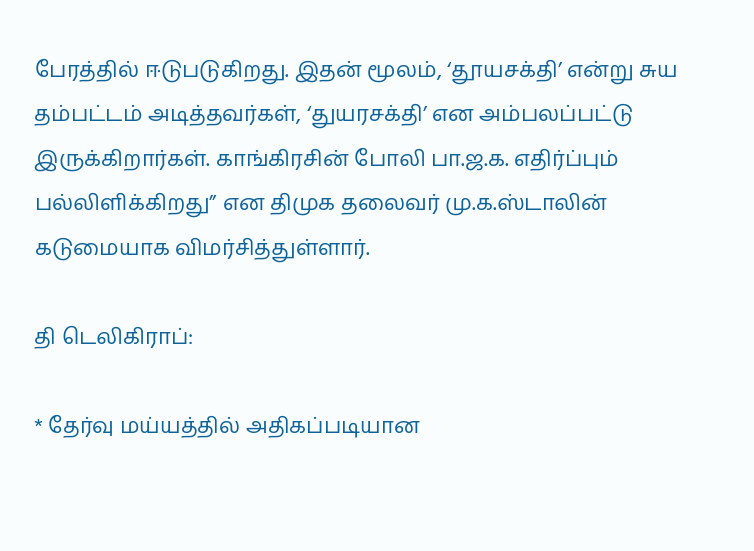பேரத்தில் ஈடுபடுகிறது. இதன் மூலம், ‘தூயசக்தி’ என்று சுய தம்பட்டம் அடித்தவர்கள், ‘துயரசக்தி’ என அம்பலப்பட்டு இருக்கிறார்கள். காங்கிரசின் போலி பா.ஜ.க. எதிர்ப்பும் பல்லிளிக்கிறது” என திமுக தலைவர் மு.க.ஸ்டாலின் கடுமையாக விமர்சித்துள்ளார்.

தி டெலிகிராப்:

* தேர்வு மய்யத்தில் அதிகப்படியான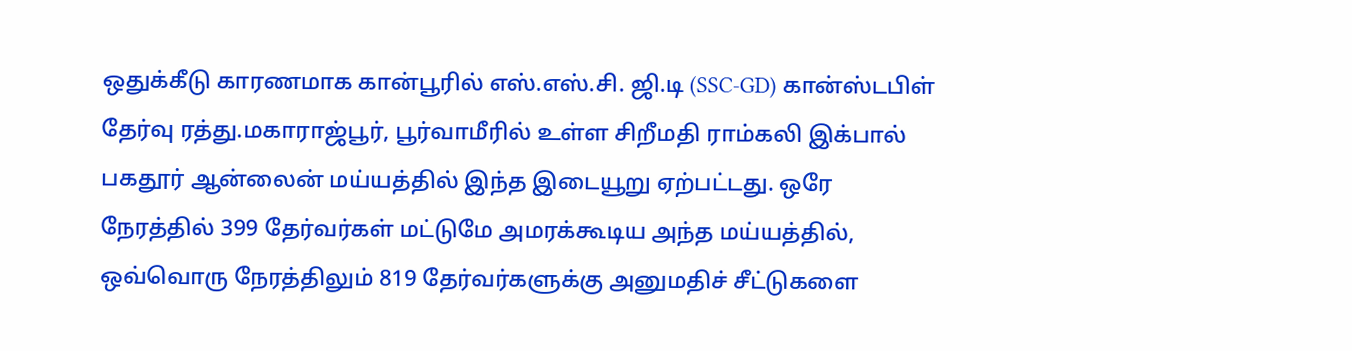ஒதுக்கீடு காரணமாக கான்பூரில் எஸ்.எஸ்.சி. ஜி.டி (SSC-GD) கான்ஸ்டபிள் தேர்வு ரத்து.மகாராஜ்பூர், பூர்வாமீரில் உள்ள சிறீமதி ராம்கலி இக்பால் பகதூர் ஆன்லைன் மய்யத்தில் இந்த இடையூறு ஏற்பட்டது. ஒரே நேரத்தில் 399 தேர்வர்கள் மட்டுமே அமரக்கூடிய அந்த மய்யத்தில், ஒவ்வொரு நேரத்திலும் 819 தேர்வர்களுக்கு அனுமதிச் சீட்டுகளை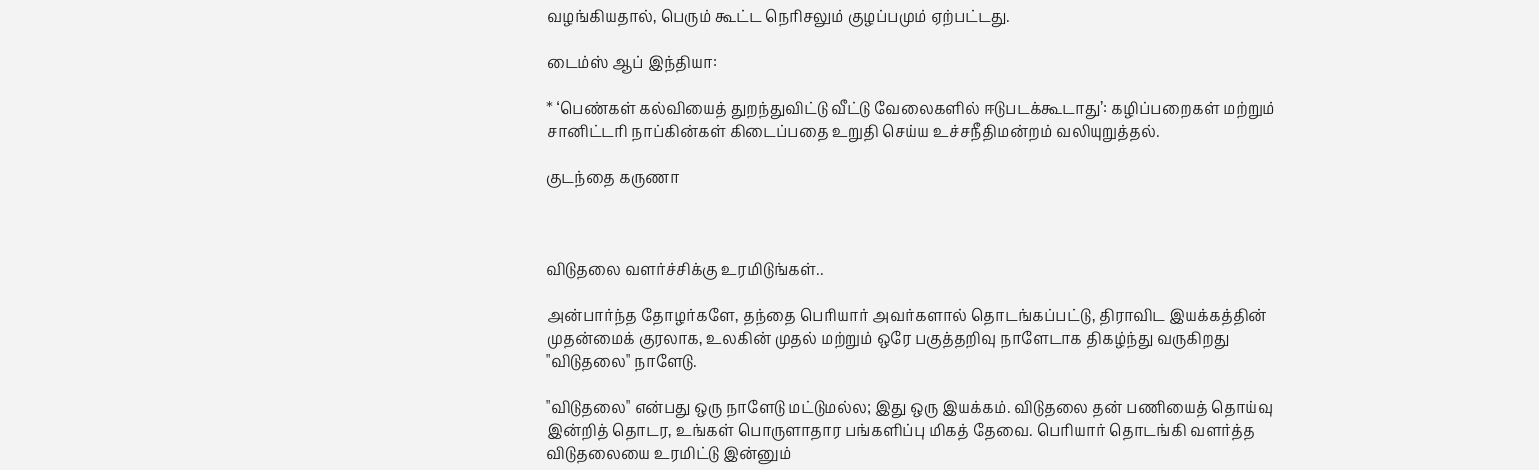வழங்கியதால், பெரும் கூட்ட நெரிசலும் குழப்பமும் ஏற்பட்டது.

டைம்ஸ் ஆப் இந்தியா:

* ‘பெண்கள் கல்வியைத் துறந்துவிட்டு வீட்டு வேலைகளில் ஈடுபடக்கூடாது’: கழிப்பறைகள் மற்றும் சானிட்டரி நாப்கின்கள் கிடைப்பதை உறுதி செய்ய உச்சநீதிமன்றம் வலியுறுத்தல்.

குடந்தை கருணா



விடுதலை வளர்ச்சிக்கு உரமிடுங்கள்..

அன்பார்ந்த தோழர்களே, தந்தை பெரியார் அவர்களால் தொடங்கப்பட்டு, திராவிட இயக்கத்தின் முதன்மைக் குரலாக, உலகின் முதல் மற்றும் ஒரே பகுத்தறிவு நாளேடாக திகழ்ந்து வருகிறது "விடுதலை" நாளேடு.

"விடுதலை" என்பது ஒரு நாளேடு மட்டுமல்ல; இது ஒரு இயக்கம். விடுதலை தன் பணியைத் தொய்வு இன்றித் தொடர, உங்கள் பொருளாதார பங்களிப்பு மிகத் தேவை. பெரியார் தொடங்கி வளர்த்த விடுதலையை உரமிட்டு இன்னும்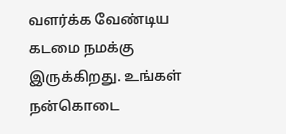வளர்க்க வேண்டிய கடமை நமக்கு இருக்கிறது. உங்கள் நன்கொடை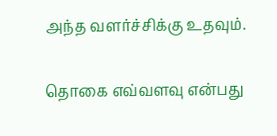அந்த வளர்ச்சிக்கு உதவும்.

தொகை எவ்வளவு என்பது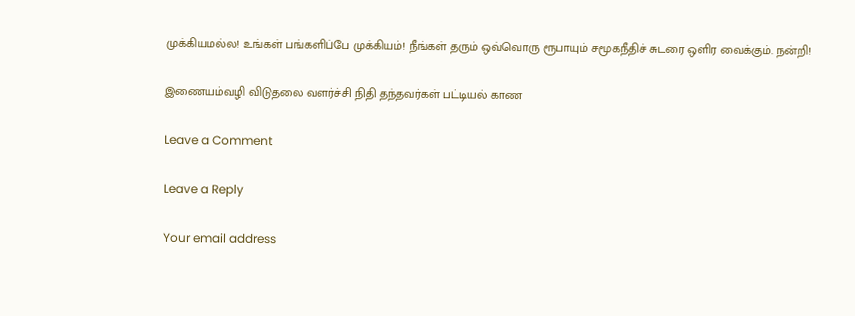முக்கியமல்ல! உங்கள் பங்களிப்பே முக்கியம்! நீங்கள் தரும் ஒவ்வொரு ரூபாயும் சமூகநீதிச் சுடரை ஒளிர வைக்கும். நன்றி!

இணையம்வழி விடுதலை வளர்ச்சி நிதி தந்தவர்கள் பட்டியல் காண

Leave a Comment

Leave a Reply

Your email address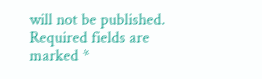will not be published. Required fields are marked *